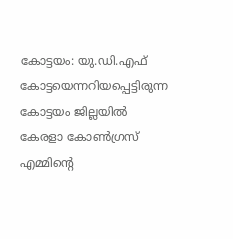കോട്ടയം: യു.ഡി.എഫ് കോട്ടയെന്നറിയപ്പെട്ടിരുന്ന കോട്ടയം ജില്ലയിൽ കേരളാ കോൺഗ്രസ് എമ്മിന്റെ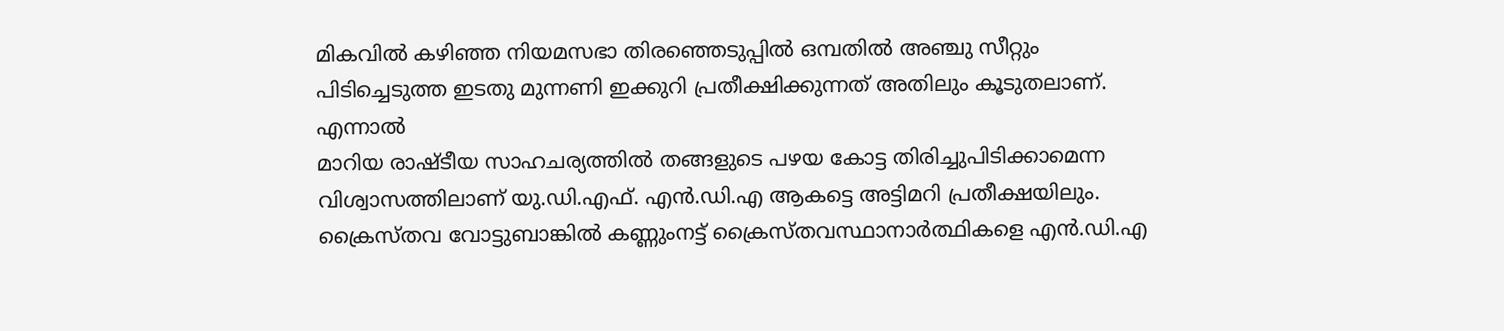മികവിൽ കഴിഞ്ഞ നിയമസഭാ തിരഞ്ഞെടുപ്പിൽ ഒമ്പതിൽ അഞ്ചു സീറ്റും പിടിച്ചെടുത്ത ഇടതു മുന്നണി ഇക്കുറി പ്രതീക്ഷിക്കുന്നത് അതിലും കൂടുതലാണ്. എന്നാൽ
മാറിയ രാഷ്ടീയ സാഹചര്യത്തിൽ തങ്ങളുടെ പഴയ കോട്ട തിരിച്ചുപിടിക്കാമെന്ന വിശ്വാസത്തിലാണ് യു.ഡി.എഫ്. എൻ.ഡി.എ ആകട്ടെ അട്ടിമറി പ്രതീക്ഷയിലും.
ക്രൈസ്തവ വോട്ടുബാങ്കിൽ കണ്ണുംനട്ട് ക്രൈസ്തവസ്ഥാനാർത്ഥികളെ എൻ.ഡി.എ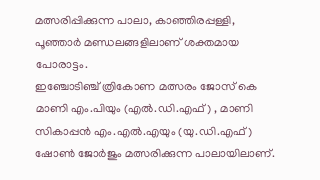മത്സരിപ്പിക്കുന്ന പാലാ, കാഞ്ഞിരപ്പള്ളി, പൂഞ്ഞാർ മണ്ഡലങ്ങളിലാണ് ശക്തമായ പോരാട്ടം.
ഇഞ്ചോടിഞ്ച് ത്രികോണ മത്സരം ജോസ് കെ മാണി എം.പിയും (എൽ.ഡി.എഫ്) , മാണി സികാപ്പൻ എം.എൽ.എയും (യു.ഡി.എഫ്) ഷോൺ ജോർജും മത്സരിക്കുന്ന പാലായിലാണ്.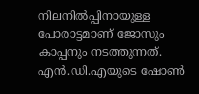നിലനിൽപ്പിനായുള്ള പോരാട്ടമാണ് ജോസും കാപ്പനും നടത്തുന്നത്. എൻ.ഡി.എയുടെ ഷോൺ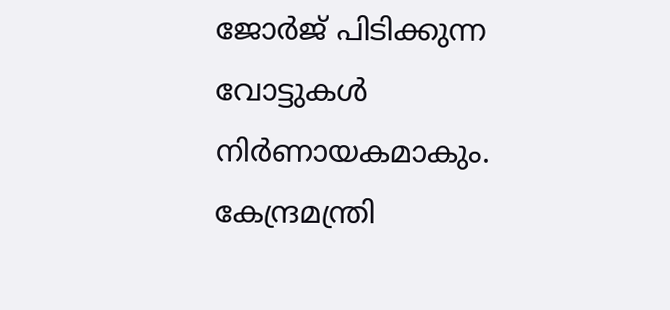ജോർജ് പിടിക്കുന്ന വോട്ടുകൾ നിർണായകമാകും.
കേന്ദ്രമന്ത്രി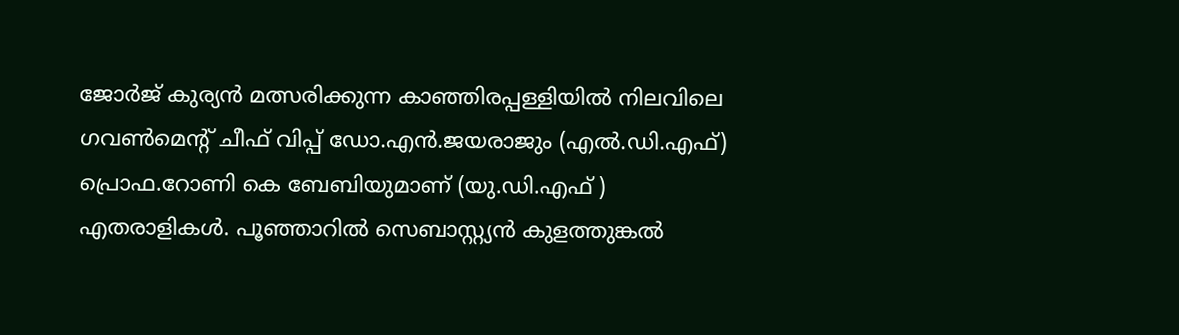ജോർജ് കുര്യൻ മത്സരിക്കുന്ന കാഞ്ഞിരപ്പള്ളിയിൽ നിലവിലെ ഗവൺമെന്റ് ചീഫ് വിപ്പ് ഡോ.എൻ.ജയരാജും (എൽ.ഡി.എഫ്) പ്രൊഫ.റോണി കെ ബേബിയുമാണ് (യു.ഡി.എഫ് ) എതരാളികൾ. പൂഞ്ഞാറിൽ സെബാസ്റ്റ്യൻ കുളത്തുങ്കൽ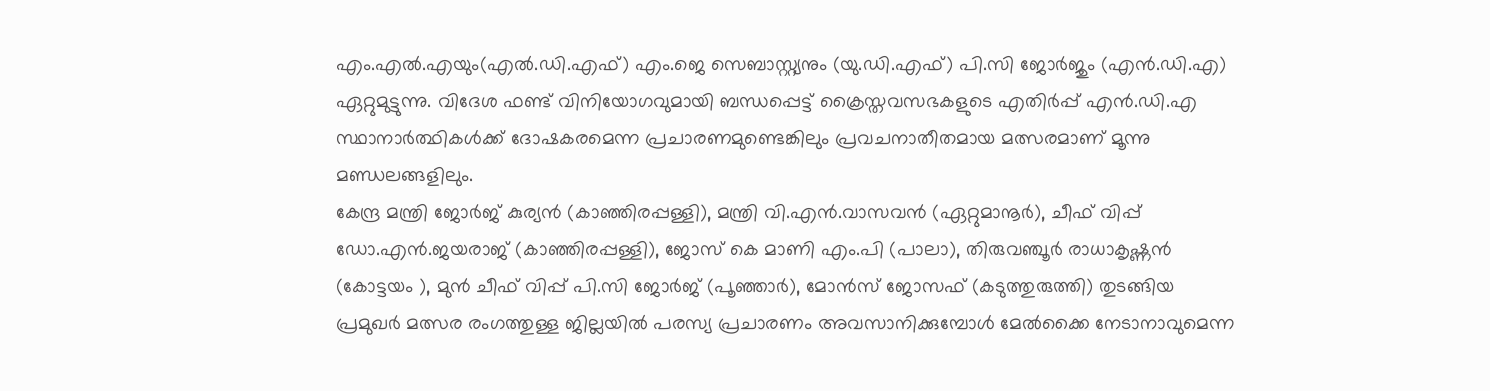എം.എൽ.എയും(എൽ.ഡി.എഫ്) എം.ജെ സെബാസ്റ്റ്യനും (യു.ഡി.എഫ്) പി.സി ജോർജും (എൻ.ഡി.എ) ഏറ്റുമുട്ടുന്നു. വിദേശ ഫണ്ട് വിനിയോഗവുമായി ബന്ധപ്പെട്ട് ക്രൈസ്തവസഭകളുടെ എതിർപ്പ് എൻ.ഡി.എ സ്ഥാനാർത്ഥികൾക്ക് ദോഷകരമെന്ന പ്രചാരണമുണ്ടെങ്കിലും പ്രവചനാതീതമായ മത്സരമാണ് മൂന്നു മണ്ഡലങ്ങളിലും.
കേന്ദ്ര മന്ത്രി ജോർജ് കുര്യൻ (കാഞ്ഞിരപ്പള്ളി), മന്ത്രി വി.എൻ.വാസവൻ (ഏറ്റുമാനൂർ), ചീഫ് വിപ്പ് ഡോ.എൻ.ജയരാജ് (കാഞ്ഞിരപ്പള്ളി), ജോസ് കെ മാണി എം.പി (പാലാ), തിരുവഞ്ചൂർ രാധാകൃഷ്ണൻ (കോട്ടയം ), മുൻ ചീഫ് വിപ്പ് പി.സി ജോർജ് (പൂഞ്ഞാർ), മോൻസ് ജോസഫ് (കടുത്തുരുത്തി) തുടങ്ങിയ പ്രമുഖർ മത്സര രംഗത്തുള്ള ജില്ലയിൽ പരസ്യ പ്രചാരണം അവസാനിക്കുമ്പോൾ മേൽക്കൈ നേടാനാവുമെന്ന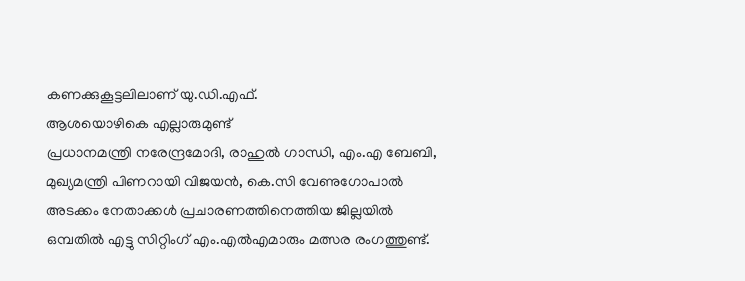കണക്കുകൂട്ടലിലാണ് യു.ഡി.എഫ്.
ആശയൊഴികെ എല്ലാരുമുണ്ട്
പ്രധാനമന്ത്രി നരേന്ദ്രമോദി, രാഹുൽ ഗാന്ധി, എം.എ ബേബി, മുഖ്യമന്ത്രി പിണറായി വിജയൻ, കെ.സി വേണുഗോപാൽ അടക്കം നേതാക്കൾ പ്രചാരണത്തിനെത്തിയ ജില്ലയിൽ ഒമ്പതിൽ എട്ടു സിറ്റിംഗ് എം.എൽഎമാരും മത്സര രംഗത്തുണ്ട്.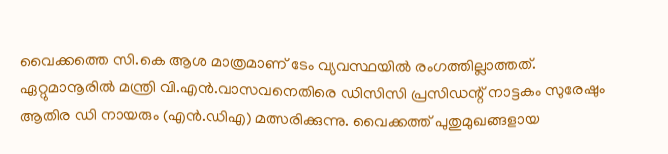വൈക്കത്തെ സി.കെ ആശ മാത്രമാണ് ടേം വ്യവസ്ഥയിൽ രംഗത്തില്ലാത്തത്.
ഏറ്റുമാനൂരിൽ മന്ത്രി വി.എൻ.വാസവനെതിരെ ഡിസിസി പ്രസിഡന്റ് നാട്ടകം സുരേഷും ആതിര ഡി നായരും (എൻ.ഡിഎ) മത്സരിക്കുന്നു. വൈക്കത്ത് പുതുമുഖങ്ങളായ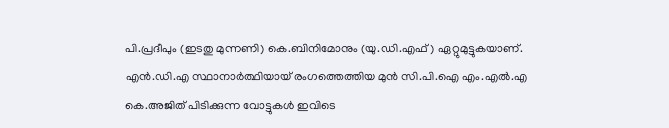പി.പ്രദീപും (ഇടതു മുന്നണി) കെ.ബിനിമോനും (യു.ഡി.എഫ്) ഏറ്റുമുട്ടുകയാണ്.
എൻ.ഡി.എ സ്ഥാനാർത്ഥിയായ് രംഗത്തെത്തിയ മുൻ സി.പി.ഐ എം.എൽ.എ കെ.അജിത് പിടിക്കുന്ന വോട്ടുകൾ ഇവിടെ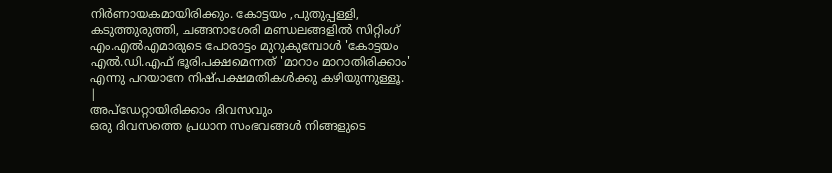നിർണായകമായിരിക്കും. കോട്ടയം ,പുതുപ്പള്ളി, കടുത്തുരുത്തി, ചങ്ങനാശേരി മണ്ഡലങ്ങളിൽ സിറ്റിംഗ് എം.എൽഎമാരുടെ പോരാട്ടം മുറുകുമ്പോൾ 'കോട്ടയം എൽ.ഡി.എഫ് ഭൂരിപക്ഷമെന്നത് 'മാറാം മാറാതിരിക്കാം' എന്നു പറയാനേ നിഷ്പക്ഷമതികൾക്കു കഴിയുന്നുള്ളൂ.
|
അപ്ഡേറ്റായിരിക്കാം ദിവസവും
ഒരു ദിവസത്തെ പ്രധാന സംഭവങ്ങൾ നിങ്ങളുടെ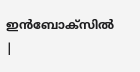ഇൻബോക്സിൽ |